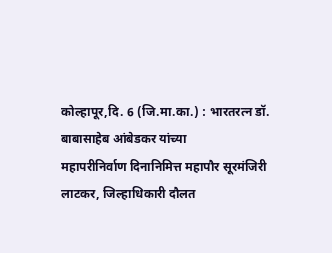कोल्हापूर,दि. 6 (जि.मा.का.) : भारतरत्न डॉ. बाबासाहेब आंबेडकर यांच्या
महापरीनिर्वाण दिनानिमित्त महापौर सूरमंजिरी
लाटकर, जिल्हाधिकारी दौलत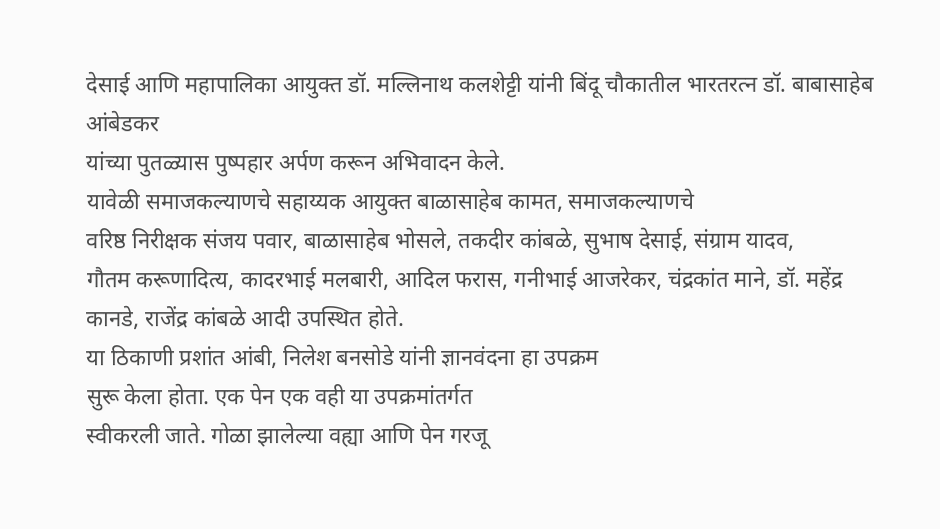देसाई आणि महापालिका आयुक्त डॉ. मल्लिनाथ कलशेट्टी यांनी बिंदू चौकातील भारतरत्न डॉ. बाबासाहेब आंबेडकर
यांच्या पुतळ्यास पुष्पहार अर्पण करून अभिवादन केले.
यावेळी समाजकल्याणचे सहाय्यक आयुक्त बाळासाहेब कामत, समाजकल्याणचे
वरिष्ठ निरीक्षक संजय पवार, बाळासाहेब भोसले, तकदीर कांबळे, सुभाष देसाई, संग्राम यादव,
गौतम करूणादित्य, कादरभाई मलबारी, आदिल फरास, गनीभाई आजरेकर, चंद्रकांत माने, डॉ. महेंद्र
कानडे, राजेंद्र कांबळे आदी उपस्थित होते.
या ठिकाणी प्रशांत आंबी, निलेश बनसोडे यांनी ज्ञानवंदना हा उपक्रम
सुरू केला होता. एक पेन एक वही या उपक्रमांतर्गत
स्वीकरली जाते. गोळा झालेल्या वह्या आणि पेन गरजू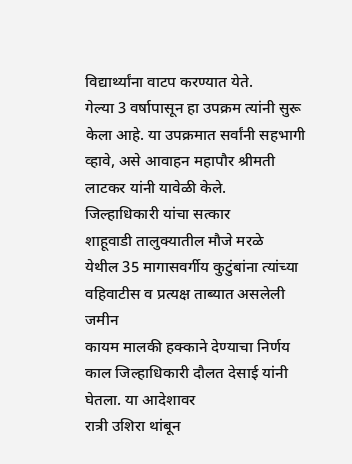विद्यार्थ्यांना वाटप करण्यात येते.
गेल्या 3 वर्षापासून हा उपक्रम त्यांनी सुरू केला आहे. या उपक्रमात सर्वांनी सहभागी
व्हावे, असे आवाहन महापौर श्रीमती लाटकर यांनी यावेळी केले.
जिल्हाधिकारी यांचा सत्कार
शाहूवाडी तालुक्यातील मौजे मरळे
येथील 35 मागासवर्गीय कुटुंबांना त्यांच्या वहिवाटीस व प्रत्यक्ष ताब्यात असलेली जमीन
कायम मालकी हक्काने देण्याचा निर्णय काल जिल्हाधिकारी दौलत देसाई यांनी घेतला. या आदेशावर
रात्री उशिरा थांबून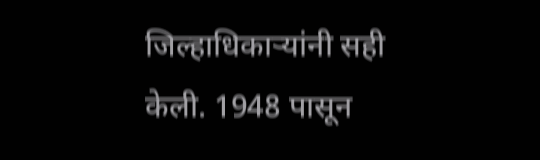जिल्हाधिकाऱ्यांनी सही केली. 1948 पासून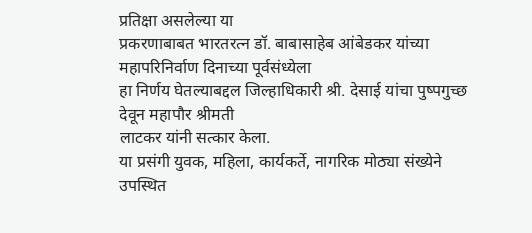प्रतिक्षा असलेल्या या
प्रकरणाबाबत भारतरत्न डॉ. बाबासाहेब आंबेडकर यांच्या महापरिनिर्वाण दिनाच्या पूर्वसंध्येला
हा निर्णय घेतल्याबद्दल जिल्हाधिकारी श्री. देसाई यांचा पुष्पगुच्छ देवून महापौर श्रीमती
लाटकर यांनी सत्कार केला.
या प्रसंगी युवक, महिला, कार्यकर्ते, नागरिक मोठ्या संख्येने उपस्थित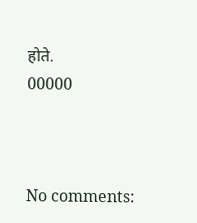होते.
00000



No comments: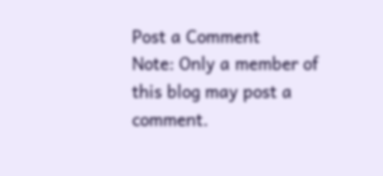Post a Comment
Note: Only a member of this blog may post a comment.